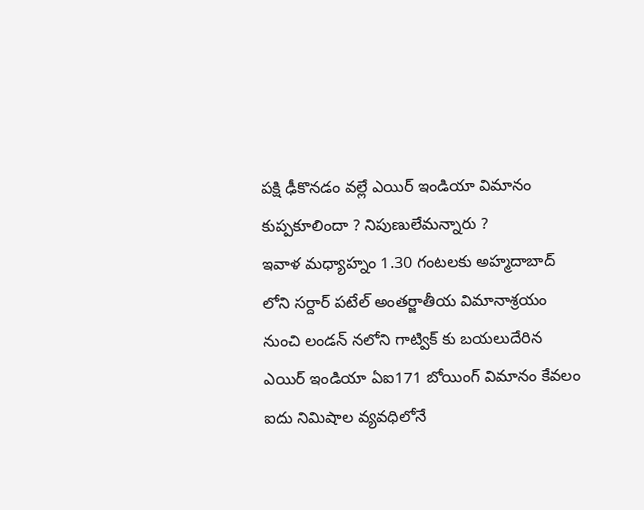పక్షి ఢీకొనడం వల్లే ఎయిర్ ఇండియా విమానం కుప్పకూలిందా ? నిపుణులేమన్నారు ?
ఇవాళ మధ్యాహ్నం 1.30 గంటలకు అహ్మదాబాద్ లోని సర్దార్ పటేల్ అంతర్జాతీయ విమానాశ్రయం నుంచి లండన్ నలోని గాట్విక్ కు బయలుదేరిన ఎయిర్ ఇండియా ఏఐ171 బోయింగ్ విమానం కేవలం ఐదు నిమిషాల వ్యవధిలోనే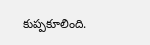కుప్పకూలింది.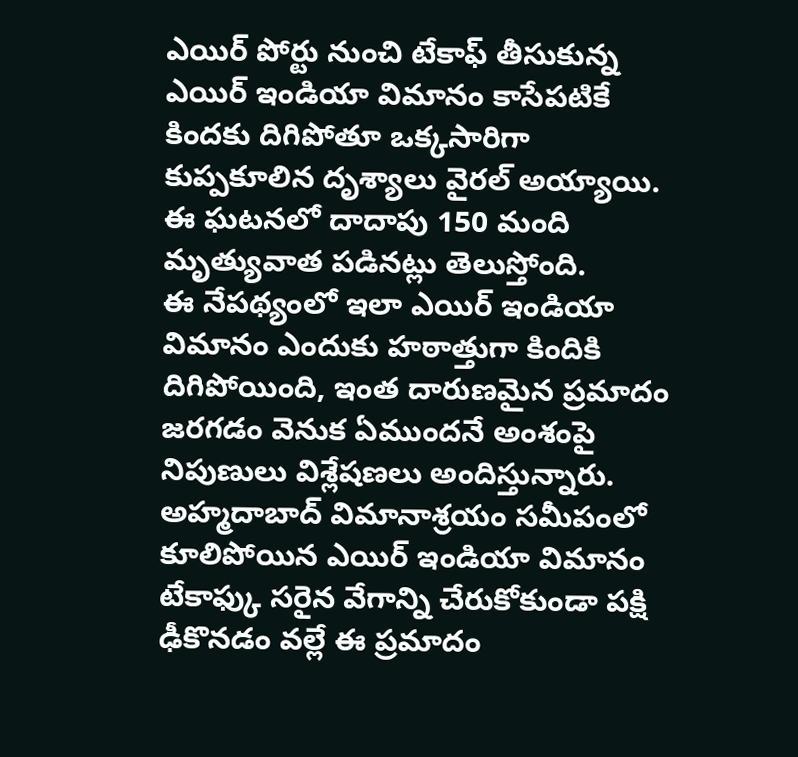ఎయిర్ పోర్టు నుంచి టేకాఫ్ తీసుకున్న ఎయిర్ ఇండియా విమానం కాసేపటికే కిందకు దిగిపోతూ ఒక్కసారిగా కుప్పకూలిన దృశ్యాలు వైరల్ అయ్యాయి. ఈ ఘటనలో దాదాపు 150 మంది మృత్యువాత పడినట్లు తెలుస్తోంది.
ఈ నేపథ్యంలో ఇలా ఎయిర్ ఇండియా విమానం ఎందుకు హఠాత్తుగా కిందికి దిగిపోయింది, ఇంత దారుణమైన ప్రమాదం జరగడం వెనుక ఏముందనే అంశంపై నిపుణులు విశ్లేషణలు అందిస్తున్నారు. అహ్మదాబాద్ విమానాశ్రయం సమీపంలో కూలిపోయిన ఎయిర్ ఇండియా విమానం టేకాఫ్కు సరైన వేగాన్ని చేరుకోకుండా పక్షి ఢీకొనడం వల్లే ఈ ప్రమాదం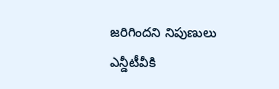జరిగిందని నిపుణులు ఎన్డీటీవీకి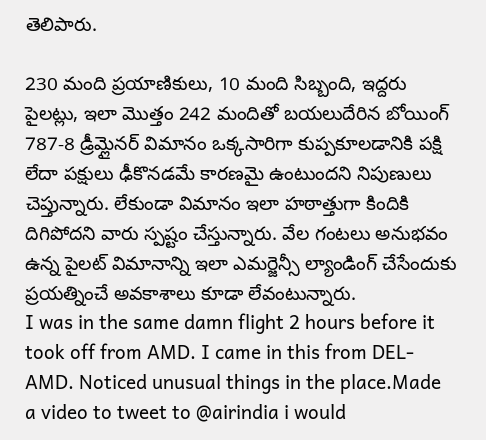తెలిపారు.

230 మంది ప్రయాణికులు, 10 మంది సిబ్బంది, ఇద్దరు పైలట్లు, ఇలా మొత్తం 242 మందితో బయలుదేరిన బోయింగ్ 787-8 డ్రీమ్లైనర్ విమానం ఒక్కసారిగా కుప్పకూలడానికి పక్షి లేదా పక్షులు ఢీకొనడమే కారణమై ఉంటుందని నిపుణులు చెప్తున్నారు. లేకుండా విమానం ఇలా హఠాత్తుగా కిందికి దిగిపోదని వారు స్పష్టం చేస్తున్నారు. వేల గంటలు అనుభవం ఉన్న పైలట్ విమానాన్ని ఇలా ఎమర్జెన్సీ ల్యాండింగ్ చేసేందుకు ప్రయత్నించే అవకాశాలు కూడా లేవంటున్నారు.
I was in the same damn flight 2 hours before it took off from AMD. I came in this from DEL-AMD. Noticed unusual things in the place.Made a video to tweet to @airindia i would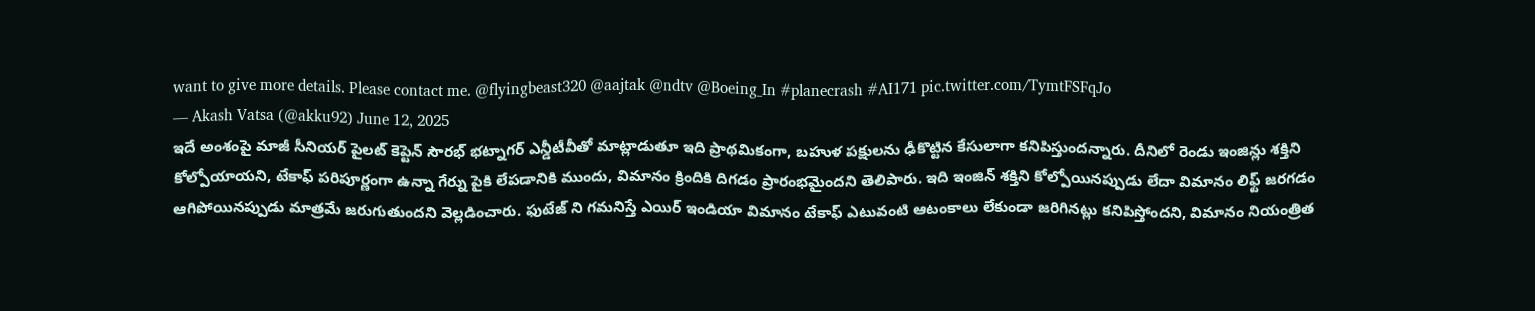want to give more details. Please contact me. @flyingbeast320 @aajtak @ndtv @Boeing_In #planecrash #AI171 pic.twitter.com/TymtFSFqJo
— Akash Vatsa (@akku92) June 12, 2025
ఇదే అంశంపై మాజీ సీనియర్ పైలట్ కెప్టెన్ సౌరభ్ భట్నాగర్ ఎన్డీటీవీతో మాట్లాడుతూ ఇది ప్రాథమికంగా, బహుళ పక్షులను ఢీకొట్టిన కేసులాగా కనిపిస్తుందన్నారు. దీనిలో రెండు ఇంజిన్లు శక్తిని కోల్పోయాయని, టేకాఫ్ పరిపూర్ణంగా ఉన్నా గేర్ను పైకి లేపడానికి ముందు, విమానం క్రిందికి దిగడం ప్రారంభమైందని తెలిపారు. ఇది ఇంజిన్ శక్తిని కోల్పోయినప్పుడు లేదా విమానం లిఫ్ట్ జరగడం ఆగిపోయినప్పుడు మాత్రమే జరుగుతుందని వెల్లడించారు. ఫుటేజ్ ని గమనిస్తే ఎయిర్ ఇండియా విమానం టేకాఫ్ ఎటువంటి ఆటంకాలు లేకుండా జరిగినట్లు కనిపిస్తోందని, విమానం నియంత్రిత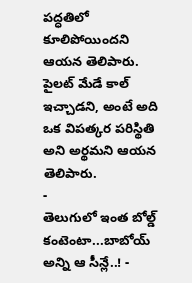పద్ధతిలో కూలిపోయిందని ఆయన తెలిపారు. పైలట్ మేడే కాల్ ఇచ్చాడని, అంటే అది ఒక విపత్కర పరిస్థితి అని అర్థమని ఆయన తెలిపారు.
-
తెలుగులో ఇంత బోల్డ్ కంటెంటా...బాబోయ్ అన్ని ఆ సీన్లే..! -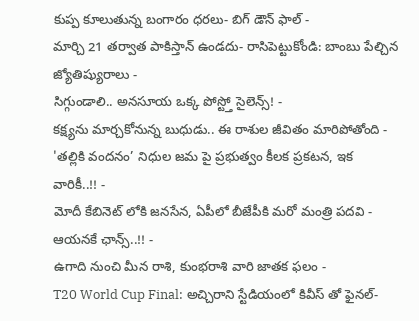కుప్ప కూలుతున్న బంగారం ధరలు- బిగ్ డౌన్ ఫాల్ -
మార్చి 21 తర్వాత పాకిస్తాన్ ఉండదు- రాసిపెట్టుకోండి: బాంబు పేల్చిన జ్యోతిష్యురాలు -
సిగ్గుండాలి.. అనసూయ ఒక్క పోస్ట్తో సైలెన్స్! -
కక్ష్యను మార్చకోనున్న బుధుడు.. ఈ రాశుల జీవితం మారిపోతోంది -
'తల్లికి వందనం’ నిధుల జమ పై ప్రభుత్వం కీలక ప్రకటన, ఇక వారికీ..!! -
మోదీ కేబినెట్ లోకి జనసేన, ఏపీలో బీజేపీకి మరో మంత్రి పదవి - ఆయనకే ఛాన్స్..!! -
ఉగాది నుంచి మీన రాశి, కుంభరాశి వారి జాతక ఫలం -
T20 World Cup Final: అచ్చిరాని స్టేడియంలో కివీస్ తో ఫైనల్-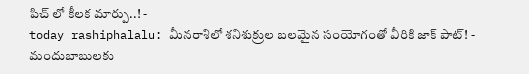పిచ్ లో కీలక మార్పు..! -
today rashiphalalu: మీనరాశిలో శనిశుక్రుల బలమైన సంయోగంతో వీరికి జాక్ పాట్! -
మందుబాబులకు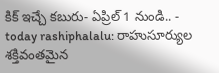కిక్ ఇచ్చే కబురు- ఏప్రిల్ 1 నుండి.. -
today rashiphalalu: రాహుసూర్యుల శక్తివంతమైన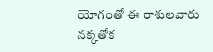యోగంతో ఈ రాశులవారు నక్కతోక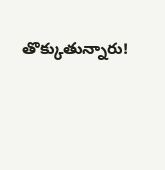తొక్కుతున్నారు!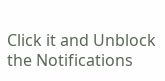Click it and Unblock the Notifications